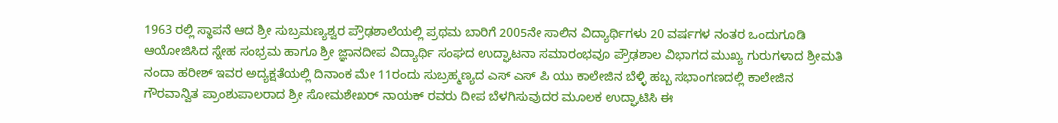1963 ರಲ್ಲಿ ಸ್ಥಾಪನೆ ಆದ ಶ್ರೀ ಸುಬ್ರಮಣ್ಯಶ್ವರ ಪ್ರೌಢಶಾಲೆಯಲ್ಲಿ ಪ್ರಥಮ ಬಾರಿಗೆ 2005ನೇ ಸಾಲಿನ ವಿದ್ಯಾರ್ಥಿಗಳು 20 ವರ್ಷಗಳ ನಂತರ ಒಂದುಗೂಡಿ ಆಯೋಜಿಸಿದ ಸ್ನೇಹ ಸಂಭ್ರಮ ಹಾಗೂ ಶ್ರೀ ಜ್ಞಾನದೀಪ ವಿದ್ಯಾರ್ಥಿ ಸಂಘದ ಉದ್ಘಾಟನಾ ಸಮಾರಂಭವೂ ಪ್ರೌಢಶಾಲ ವಿಭಾಗದ ಮುಖ್ಯ ಗುರುಗಳಾದ ಶ್ರೀಮತಿ ನಂದಾ ಹರೀಶ್ ಇವರ ಅದ್ಯಕ್ಷತೆಯಲ್ಲಿ ದಿನಾಂಕ ಮೇ 11ರಂದು ಸುಬ್ರಹ್ಮಣ್ಯದ ಎಸ್ ಎಸ್ ಪಿ ಯು ಕಾಲೇಜಿನ ಬೆಳ್ಳಿ ಹಬ್ಬ ಸಭಾಂಗಣದಲ್ಲಿ ಕಾಲೇಜಿನ ಗೌರವಾನ್ವಿತ ಪ್ರಾಂಶುಪಾಲರಾದ ಶ್ರೀ ಸೋಮಶೇಖರ್ ನಾಯಕ್ ರವರು ದೀಪ ಬೆಳಗಿಸುವುದರ ಮೂಲಕ ಉದ್ಘಾಟಿಸಿ ಈ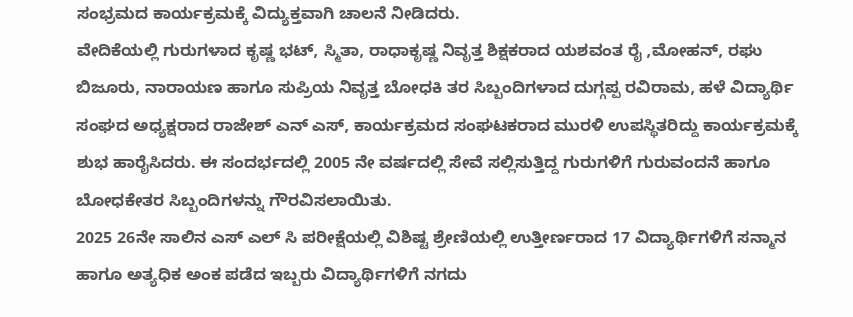ಸಂಭ್ರಮದ ಕಾರ್ಯಕ್ರಮಕ್ಕೆ ವಿದ್ಯುಕ್ತವಾಗಿ ಚಾಲನೆ ನೀಡಿದರು.
ವೇದಿಕೆಯಲ್ಲಿ ಗುರುಗಳಾದ ಕೃಷ್ಣ ಭಟ್, ಸ್ಮಿತಾ, ರಾಧಾಕೃಷ್ಣ ನಿವೃತ್ತ ಶಿಕ್ಷಕರಾದ ಯಶವಂತ ರೈ ,ಮೋಹನ್, ರಘು ಬಿಜೂರು, ನಾರಾಯಣ ಹಾಗೂ ಸುಪ್ರಿಯ ನಿವೃತ್ತ ಬೋಧಕಿ ತರ ಸಿಬ್ಬಂದಿಗಳಾದ ದುಗ್ಗಪ್ಪ ರವಿರಾಮ, ಹಳೆ ವಿದ್ಯಾರ್ಥಿ ಸಂಘದ ಅಧ್ಯಕ್ಷರಾದ ರಾಜೇಶ್ ಎನ್ ಎಸ್, ಕಾರ್ಯಕ್ರಮದ ಸಂಘಟಕರಾದ ಮುರಳಿ ಉಪಸ್ಥಿತರಿದ್ದು ಕಾರ್ಯಕ್ರಮಕ್ಕೆ ಶುಭ ಹಾರೈಸಿದರು. ಈ ಸಂದರ್ಭದಲ್ಲಿ 2005 ನೇ ವರ್ಷದಲ್ಲಿ ಸೇವೆ ಸಲ್ಲಿಸುತ್ತಿದ್ದ ಗುರುಗಳಿಗೆ ಗುರುವಂದನೆ ಹಾಗೂ ಬೋಧಕೇತರ ಸಿಬ್ಬಂದಿಗಳನ್ನು ಗೌರವಿಸಲಾಯಿತು.
2025 26ನೇ ಸಾಲಿನ ಎಸ್ ಎಲ್ ಸಿ ಪರೀಕ್ಷೆಯಲ್ಲಿ ವಿಶಿಷ್ಟ ಶ್ರೇಣಿಯಲ್ಲಿ ಉತ್ತೀರ್ಣರಾದ 17 ವಿದ್ಯಾರ್ಥಿಗಳಿಗೆ ಸನ್ಮಾನ ಹಾಗೂ ಅತ್ಯಧಿಕ ಅಂಕ ಪಡೆದ ಇಬ್ಬರು ವಿದ್ಯಾರ್ಥಿಗಳಿಗೆ ನಗದು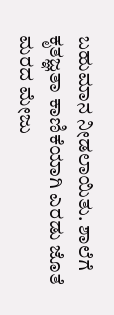ಬಹುಮಾನ ನೀಡಲಾಯಿತು. ಶಾಲೆಗೆ ಕೃತಜ್ಞತಾ ಕಾಣಿಕೆಯಾಗಿ ಎರಡು ಜೊತೆ ಮರದ ಮೇಜು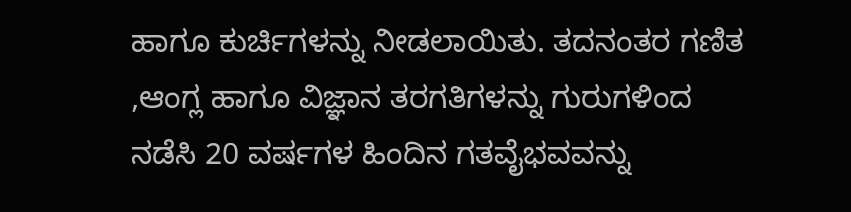ಹಾಗೂ ಕುರ್ಚಿಗಳನ್ನು ನೀಡಲಾಯಿತು. ತದನಂತರ ಗಣಿತ ,ಆಂಗ್ಲ ಹಾಗೂ ವಿಜ್ಞಾನ ತರಗತಿಗಳನ್ನು ಗುರುಗಳಿಂದ ನಡೆಸಿ 20 ವರ್ಷಗಳ ಹಿಂದಿನ ಗತವೈಭವವನ್ನು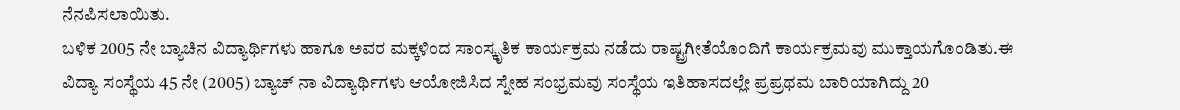ನೆನಪಿಸಲಾಯಿತು.
ಬಳಿಕ 2005 ನೇ ಬ್ಯಾಚಿನ ವಿದ್ಯಾರ್ಥಿಗಳು ಹಾಗೂ ಅವರ ಮಕ್ಕಳಿಂದ ಸಾಂಸ್ಕೃತಿಕ ಕಾರ್ಯಕ್ರಮ ನಡೆದು ರಾಷ್ಟ್ರಗೀತೆಯೊಂದಿಗೆ ಕಾರ್ಯಕ್ರಮವು ಮುಕ್ತಾಯಗೊಂಡಿತು.ಈ ವಿದ್ಯಾ ಸಂಸ್ಥೆಯ 45 ನೇ (2005) ಬ್ಯಾಚ್ ನಾ ವಿದ್ಯಾರ್ಥಿಗಳು ಆಯೋಜಿಸಿದ ಸ್ನೇಹ ಸಂಭ್ರಮವು ಸಂಸ್ಥೆಯ ಇತಿಹಾಸದಲ್ಲೇ ಪ್ರಪ್ರಥಮ ಬಾರಿಯಾಗಿದ್ದು 20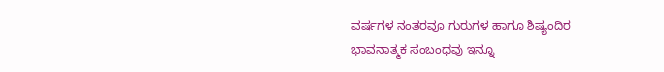ವರ್ಷಗಳ ನಂತರವೂ ಗುರುಗಳ ಹಾಗೂ ಶಿಷ್ಯಂದಿರ ಭಾವನಾತ್ಮಕ ಸಂಬಂಧವು ಇನ್ನೂ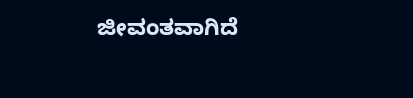ಜೀವಂತವಾಗಿದೆ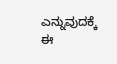ಎನ್ನುವುದಕ್ಕೆ ಈ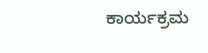ಕಾರ್ಯಕ್ರಮ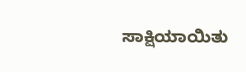ಸಾಕ್ಷಿಯಾಯಿತು